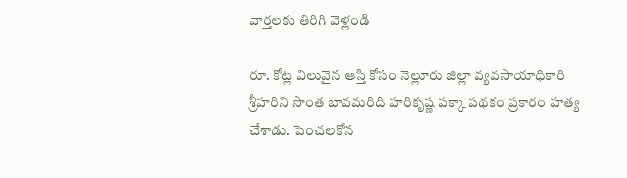వార్తలకు తిరిగి వెళ్లండి

రూ. కోట్ల విలువైన ఆస్తి కోసం నెల్లూరు జిల్లా వ్యవసాయాధికారి శ్రీహరిని సొంత బావమరిది హరికృష్ణ పక్కా పథకం ప్రకారం హత్య చేశాడు. పెంచలకోన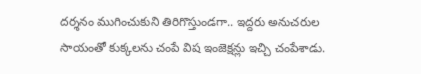దర్శనం ముగించుకుని తిరిగొస్తుండగా.. ఇద్దరు అనుచరుల సాయంతో కుక్కలను చంపే విష ఇంజెక్షన్లు ఇచ్చి చంపేశాడు.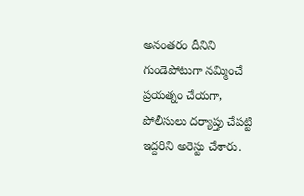అనంతరం దీనిని గుండెపోటుగా నమ్మించే ప్రయత్నం చేయగా, పోలీసులు దర్యాప్తు చేపట్టి ఇద్దరిని అరెస్టు చేశారు.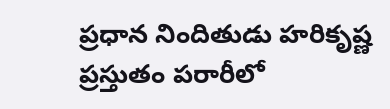ప్రధాన నిందితుడు హరికృష్ణ ప్రస్తుతం పరారీలో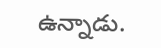ఉన్నాడు.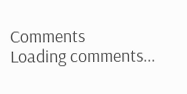Comments
Loading comments...